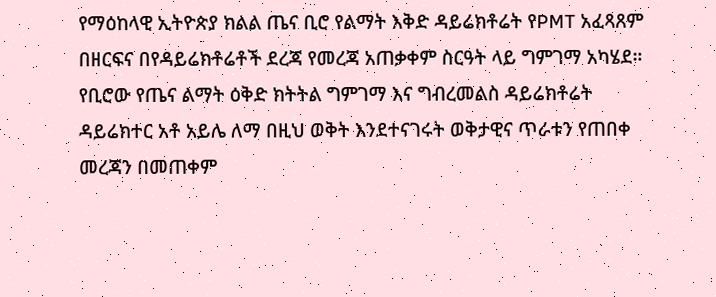የማዕከላዊ ኢትዮጵያ ክልል ጤና ቢሮ የልማት እቅድ ዳይሬክቶሬት የPMT አፈጻጸም በዘርፍና በየዳይሬክቶሬቶች ደረጃ የመረጃ አጠቃቀም ስርዓት ላይ ግምገማ አካሄደ።
የቢሮው የጤና ልማት ዕቅድ ክትትል ግምገማ እና ግብረመልስ ዳይሬክቶሬት ዳይሬክተር አቶ አይሌ ለማ በዚህ ወቅት እንደተናገሩት ወቅታዊና ጥራቱን የጠበቀ መረጃን በመጠቀም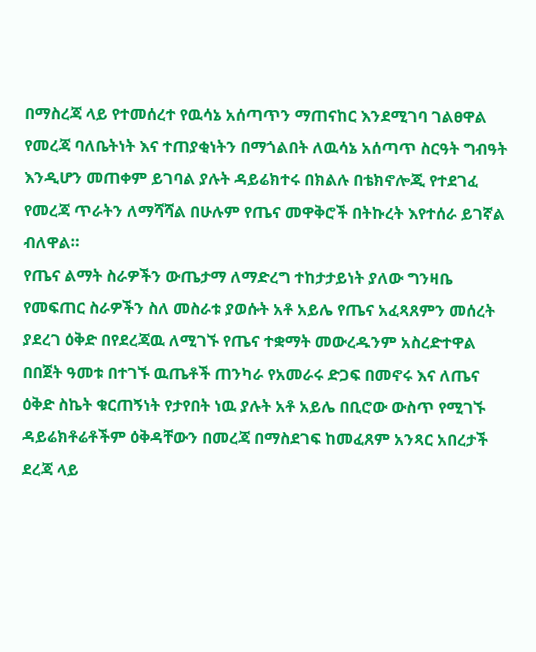በማስረጃ ላይ የተመሰረተ የዉሳኔ አሰጣጥን ማጠናከር እንደሚገባ ገልፀዋል
የመረጃ ባለቤትነት እና ተጠያቂነትን በማጎልበት ለዉሳኔ አሰጣጥ ስርዓት ግብዓት እንዲሆን መጠቀም ይገባል ያሉት ዳይሬክተሩ በክልሉ በቴክኖሎጂ የተደገፈ የመረጃ ጥራትን ለማሻሻል በሁሉም የጤና መዋቅሮች በትኩረት እየተሰራ ይገኛል ብለዋል።
የጤና ልማት ስራዎችን ውጤታማ ለማድረግ ተከታታይነት ያለው ግንዛቤ የመፍጠር ስራዎችን ስለ መስራቱ ያወሱት አቶ አይሌ የጤና አፈጻጸምን መሰረት ያደረገ ዕቅድ በየደረጃዉ ለሚገኙ የጤና ተቋማት መውረዱንም አስረድተዋል
በበጀት ዓመቱ በተገኙ ዉጤቶች ጠንካራ የአመራሩ ድጋፍ በመኖሩ እና ለጤና ዕቅድ ስኬት ቁርጠኝነት የታየበት ነዉ ያሉት አቶ አይሌ በቢሮው ውስጥ የሚገኙ ዳይሬክቶሬቶችም ዕቅዳቸውን በመረጃ በማስደገፍ ከመፈጸም አንጻር አበረታች ደረጃ ላይ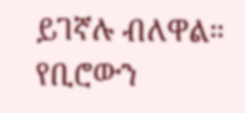ይገኛሉ ብለዋል።
የቢሮውን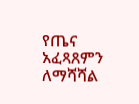የጤና አፈጻጸምን ለማሻሻል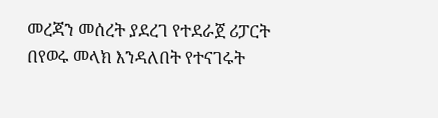መረጃን መሰረት ያደረገ የተደራጀ ሪፓርት በየወሩ መላክ እንዳለበት የተናገሩት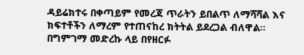ዳይሬክተሩ በቀጣይም የመረጃ ጥራትን ይበልጥ ለማሻሻል እና ክፍተቶችን ለማረም የተጠናከረ ክትትል ይደረጋል ብለዋል።
በግምገማ መድረኩ ላይ በየዘርፉ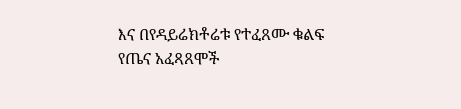እና በየዳይሬክቶሬቱ የተፈጸሙ ቁልፍ የጤና አፈጻጸሞች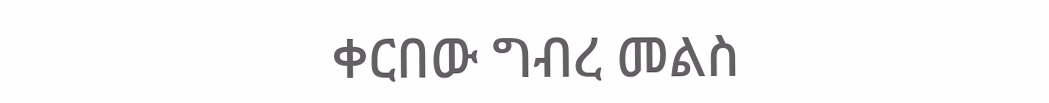ቀርበው ግብረ መልስ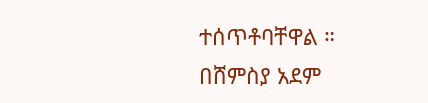ተሰጥቶባቸዋል ።
በሸምስያ አደም